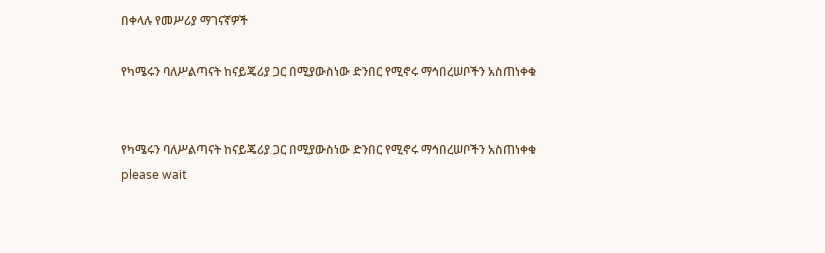በቀላሉ የመሥሪያ ማገናኛዎች

የካሜሩን ባለሥልጣናት ከናይጄሪያ ጋር በሚያውስነው ድንበር የሚኖሩ ማኅበረሠቦችን አስጠነቀቁ


የካሜሩን ባለሥልጣናት ከናይጄሪያ ጋር በሚያውስነው ድንበር የሚኖሩ ማኅበረሠቦችን አስጠነቀቁ
please wait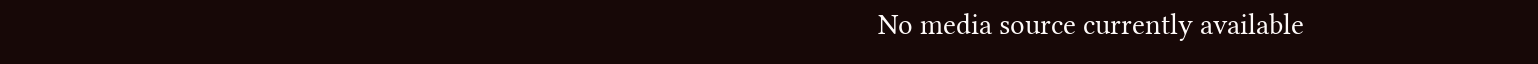No media source currently available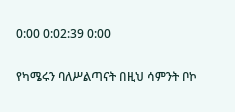0:00 0:02:39 0:00

የካሜሩን ባለሥልጣናት በዚህ ሳምንት ቦኮ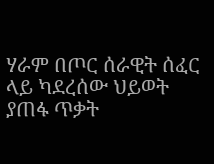ሃራም በጦር ሰራዊት ሰፈር ላይ ካደረሰው ህይወት ያጠፋ ጥቃት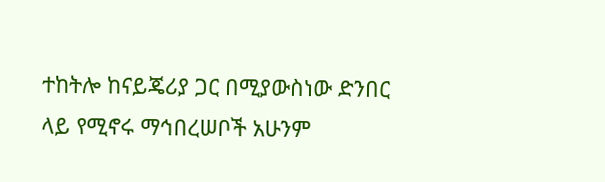ተከትሎ ከናይጄሪያ ጋር በሚያውስነው ድንበር ላይ የሚኖሩ ማኅበረሠቦች አሁንም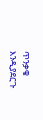ጥንቃቄ እንዲያደርጉ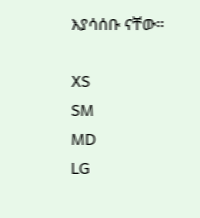እያሳሰቡ ናቸው።

XS
SM
MD
LG